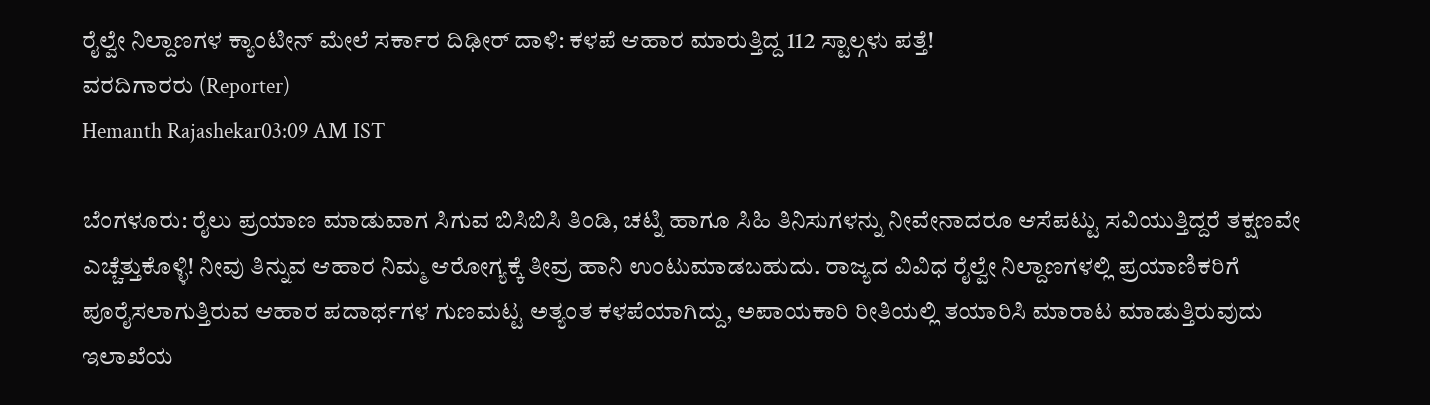ರೈಲ್ವೇ ನಿಲ್ದಾಣಗಳ ಕ್ಯಾಂಟೀನ್ ಮೇಲೆ ಸರ್ಕಾರ ದಿಢೀರ್ ದಾಳಿ: ಕಳಪೆ ಆಹಾರ ಮಾರುತ್ತಿದ್ದ 112 ಸ್ಟಾಲ್ಗಳು ಪತ್ತೆ!
ವರದಿಗಾರರು (Reporter)
Hemanth Rajashekar03:09 AM IST

ಬೆಂಗಳೂರು: ರೈಲು ಪ್ರಯಾಣ ಮಾಡುವಾಗ ಸಿಗುವ ಬಿಸಿಬಿಸಿ ತಿಂಡಿ, ಚಟ್ನಿ ಹಾಗೂ ಸಿಹಿ ತಿನಿಸುಗಳನ್ನು ನೀವೇನಾದರೂ ಆಸೆಪಟ್ಟು ಸವಿಯುತ್ತಿದ್ದರೆ ತಕ್ಷಣವೇ ಎಚ್ಚೆತ್ತುಕೊಳ್ಳಿ! ನೀವು ತಿನ್ನುವ ಆಹಾರ ನಿಮ್ಮ ಆರೋಗ್ಯಕ್ಕೆ ತೀವ್ರ ಹಾನಿ ಉಂಟುಮಾಡಬಹುದು. ರಾಜ್ಯದ ವಿವಿಧ ರೈಲ್ವೇ ನಿಲ್ದಾಣಗಳಲ್ಲಿ ಪ್ರಯಾಣಿಕರಿಗೆ ಪೂರೈಸಲಾಗುತ್ತಿರುವ ಆಹಾರ ಪದಾರ್ಥಗಳ ಗುಣಮಟ್ಟ ಅತ್ಯಂತ ಕಳಪೆಯಾಗಿದ್ದು, ಅಪಾಯಕಾರಿ ರೀತಿಯಲ್ಲಿ ತಯಾರಿಸಿ ಮಾರಾಟ ಮಾಡುತ್ತಿರುವುದು ಇಲಾಖೆಯ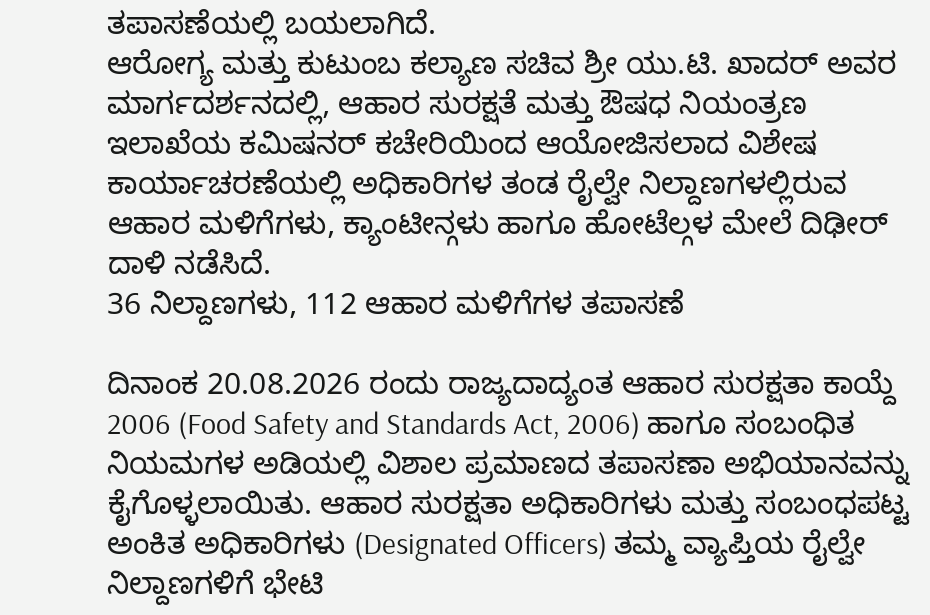ತಪಾಸಣೆಯಲ್ಲಿ ಬಯಲಾಗಿದೆ.
ಆರೋಗ್ಯ ಮತ್ತು ಕುಟುಂಬ ಕಲ್ಯಾಣ ಸಚಿವ ಶ್ರೀ ಯು.ಟಿ. ಖಾದರ್ ಅವರ ಮಾರ್ಗದರ್ಶನದಲ್ಲಿ, ಆಹಾರ ಸುರಕ್ಷತೆ ಮತ್ತು ಔಷಧ ನಿಯಂತ್ರಣ ಇಲಾಖೆಯ ಕಮಿಷನರ್ ಕಚೇರಿಯಿಂದ ಆಯೋಜಿಸಲಾದ ವಿಶೇಷ ಕಾರ್ಯಾಚರಣೆಯಲ್ಲಿ ಅಧಿಕಾರಿಗಳ ತಂಡ ರೈಲ್ವೇ ನಿಲ್ದಾಣಗಳಲ್ಲಿರುವ ಆಹಾರ ಮಳಿಗೆಗಳು, ಕ್ಯಾಂಟೀನ್ಗಳು ಹಾಗೂ ಹೋಟೆಲ್ಗಳ ಮೇಲೆ ದಿಢೀರ್ ದಾಳಿ ನಡೆಸಿದೆ.
36 ನಿಲ್ದಾಣಗಳು, 112 ಆಹಾರ ಮಳಿಗೆಗಳ ತಪಾಸಣೆ

ದಿನಾಂಕ 20.08.2026 ರಂದು ರಾಜ್ಯದಾದ್ಯಂತ ಆಹಾರ ಸುರಕ್ಷತಾ ಕಾಯ್ದೆ 2006 (Food Safety and Standards Act, 2006) ಹಾಗೂ ಸಂಬಂಧಿತ ನಿಯಮಗಳ ಅಡಿಯಲ್ಲಿ ವಿಶಾಲ ಪ್ರಮಾಣದ ತಪಾಸಣಾ ಅಭಿಯಾನವನ್ನು ಕೈಗೊಳ್ಳಲಾಯಿತು. ಆಹಾರ ಸುರಕ್ಷತಾ ಅಧಿಕಾರಿಗಳು ಮತ್ತು ಸಂಬಂಧಪಟ್ಟ ಅಂಕಿತ ಅಧಿಕಾರಿಗಳು (Designated Officers) ತಮ್ಮ ವ್ಯಾಪ್ತಿಯ ರೈಲ್ವೇ ನಿಲ್ದಾಣಗಳಿಗೆ ಭೇಟಿ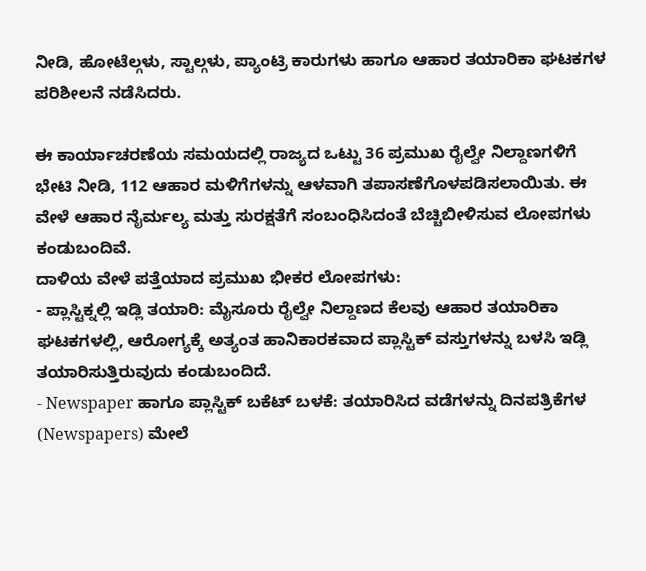ನೀಡಿ, ಹೋಟೆಲ್ಗಳು, ಸ್ಟಾಲ್ಗಳು, ಪ್ಯಾಂಟ್ರಿ ಕಾರುಗಳು ಹಾಗೂ ಆಹಾರ ತಯಾರಿಕಾ ಘಟಕಗಳ ಪರಿಶೀಲನೆ ನಡೆಸಿದರು.

ಈ ಕಾರ್ಯಾಚರಣೆಯ ಸಮಯದಲ್ಲಿ ರಾಜ್ಯದ ಒಟ್ಟು 36 ಪ್ರಮುಖ ರೈಲ್ವೇ ನಿಲ್ದಾಣಗಳಿಗೆ ಭೇಟಿ ನೀಡಿ, 112 ಆಹಾರ ಮಳಿಗೆಗಳನ್ನು ಆಳವಾಗಿ ತಪಾಸಣೆಗೊಳಪಡಿಸಲಾಯಿತು. ಈ ವೇಳೆ ಆಹಾರ ನೈರ್ಮಲ್ಯ ಮತ್ತು ಸುರಕ್ಷತೆಗೆ ಸಂಬಂಧಿಸಿದಂತೆ ಬೆಚ್ಚಿಬೀಳಿಸುವ ಲೋಪಗಳು ಕಂಡುಬಂದಿವೆ.
ದಾಳಿಯ ವೇಳೆ ಪತ್ತೆಯಾದ ಪ್ರಮುಖ ಭೀಕರ ಲೋಪಗಳು:
- ಪ್ಲಾಸ್ಟಿಕ್ನಲ್ಲಿ ಇಡ್ಲಿ ತಯಾರಿ: ಮೈಸೂರು ರೈಲ್ವೇ ನಿಲ್ದಾಣದ ಕೆಲವು ಆಹಾರ ತಯಾರಿಕಾ ಘಟಕಗಳಲ್ಲಿ, ಆರೋಗ್ಯಕ್ಕೆ ಅತ್ಯಂತ ಹಾನಿಕಾರಕವಾದ ಪ್ಲಾಸ್ಟಿಕ್ ವಸ್ತುಗಳನ್ನು ಬಳಸಿ ಇಡ್ಲಿ ತಯಾರಿಸುತ್ತಿರುವುದು ಕಂಡುಬಂದಿದೆ.
- Newspaper ಹಾಗೂ ಪ್ಲಾಸ್ಟಿಕ್ ಬಕೆಟ್ ಬಳಕೆ: ತಯಾರಿಸಿದ ವಡೆಗಳನ್ನು ದಿನಪತ್ರಿಕೆಗಳ (Newspapers) ಮೇಲೆ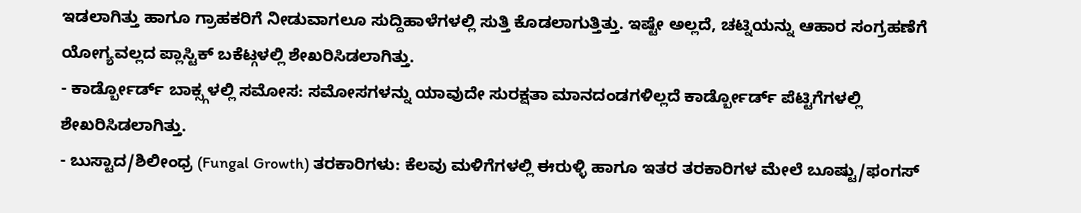ಇಡಲಾಗಿತ್ತು ಹಾಗೂ ಗ್ರಾಹಕರಿಗೆ ನೀಡುವಾಗಲೂ ಸುದ್ದಿಹಾಳೆಗಳಲ್ಲಿ ಸುತ್ತಿ ಕೊಡಲಾಗುತ್ತಿತ್ತು. ಇಷ್ಟೇ ಅಲ್ಲದೆ, ಚಟ್ನಿಯನ್ನು ಆಹಾರ ಸಂಗ್ರಹಣೆಗೆ ಯೋಗ್ಯವಲ್ಲದ ಪ್ಲಾಸ್ಟಿಕ್ ಬಕೆಟ್ಗಳಲ್ಲಿ ಶೇಖರಿಸಿಡಲಾಗಿತ್ತು.
- ಕಾರ್ಡ್ಬೋರ್ಡ್ ಬಾಕ್ಸ್ಗಳಲ್ಲಿ ಸಮೋಸ: ಸಮೋಸಗಳನ್ನು ಯಾವುದೇ ಸುರಕ್ಷತಾ ಮಾನದಂಡಗಳಿಲ್ಲದೆ ಕಾರ್ಡ್ಬೋರ್ಡ್ ಪೆಟ್ಟಿಗೆಗಳಲ್ಲಿ ಶೇಖರಿಸಿಡಲಾಗಿತ್ತು.
- ಬುಸ್ಟಾದ/ಶಿಲೀಂಧ್ರ (Fungal Growth) ತರಕಾರಿಗಳು: ಕೆಲವು ಮಳಿಗೆಗಳಲ್ಲಿ ಈರುಳ್ಳಿ ಹಾಗೂ ಇತರ ತರಕಾರಿಗಳ ಮೇಲೆ ಬೂಷ್ಟು/ಫಂಗಸ್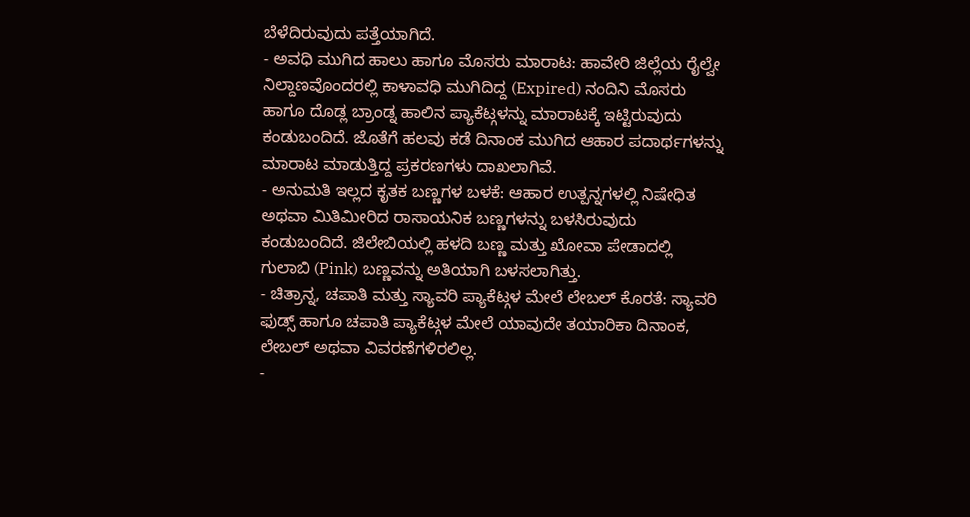ಬೆಳೆದಿರುವುದು ಪತ್ತೆಯಾಗಿದೆ.
- ಅವಧಿ ಮುಗಿದ ಹಾಲು ಹಾಗೂ ಮೊಸರು ಮಾರಾಟ: ಹಾವೇರಿ ಜಿಲ್ಲೆಯ ರೈಲ್ವೇ ನಿಲ್ದಾಣವೊಂದರಲ್ಲಿ ಕಾಳಾವಧಿ ಮುಗಿದಿದ್ದ (Expired) ನಂದಿನಿ ಮೊಸರು ಹಾಗೂ ದೊಡ್ಲ ಬ್ರಾಂಡ್ನ ಹಾಲಿನ ಪ್ಯಾಕೆಟ್ಗಳನ್ನು ಮಾರಾಟಕ್ಕೆ ಇಟ್ಟಿರುವುದು ಕಂಡುಬಂದಿದೆ. ಜೊತೆಗೆ ಹಲವು ಕಡೆ ದಿನಾಂಕ ಮುಗಿದ ಆಹಾರ ಪದಾರ್ಥಗಳನ್ನು ಮಾರಾಟ ಮಾಡುತ್ತಿದ್ದ ಪ್ರಕರಣಗಳು ದಾಖಲಾಗಿವೆ.
- ಅನುಮತಿ ಇಲ್ಲದ ಕೃತಕ ಬಣ್ಣಗಳ ಬಳಕೆ: ಆಹಾರ ಉತ್ಪನ್ನಗಳಲ್ಲಿ ನಿಷೇಧಿತ ಅಥವಾ ಮಿತಿಮೀರಿದ ರಾಸಾಯನಿಕ ಬಣ್ಣಗಳನ್ನು ಬಳಸಿರುವುದು ಕಂಡುಬಂದಿದೆ. ಜಿಲೇಬಿಯಲ್ಲಿ ಹಳದಿ ಬಣ್ಣ ಮತ್ತು ಖೋವಾ ಪೇಡಾದಲ್ಲಿ ಗುಲಾಬಿ (Pink) ಬಣ್ಣವನ್ನು ಅತಿಯಾಗಿ ಬಳಸಲಾಗಿತ್ತು.
- ಚಿತ್ರಾನ್ನ, ಚಪಾತಿ ಮತ್ತು ಸ್ಯಾವರಿ ಪ್ಯಾಕೆಟ್ಗಳ ಮೇಲೆ ಲೇಬಲ್ ಕೊರತೆ: ಸ್ಯಾವರಿ ಫುಡ್ಸ್ ಹಾಗೂ ಚಪಾತಿ ಪ್ಯಾಕೆಟ್ಗಳ ಮೇಲೆ ಯಾವುದೇ ತಯಾರಿಕಾ ದಿನಾಂಕ, ಲೇಬಲ್ ಅಥವಾ ವಿವರಣೆಗಳಿರಲಿಲ್ಲ.
-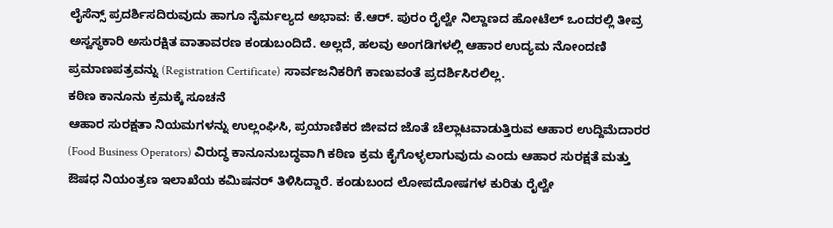ಲೈಸೆನ್ಸ್ ಪ್ರದರ್ಶಿಸದಿರುವುದು ಹಾಗೂ ನೈರ್ಮಲ್ಯದ ಅಭಾವ: ಕೆ.ಆರ್. ಪುರಂ ರೈಲ್ವೇ ನಿಲ್ದಾಣದ ಹೋಟೆಲ್ ಒಂದರಲ್ಲಿ ತೀವ್ರ ಅಸ್ವಸ್ಥಕಾರಿ ಅಸುರಕ್ಷಿತ ವಾತಾವರಣ ಕಂಡುಬಂದಿದೆ. ಅಲ್ಲದೆ, ಹಲವು ಅಂಗಡಿಗಳಲ್ಲಿ ಆಹಾರ ಉದ್ಯಮ ನೋಂದಣಿ ಪ್ರಮಾಣಪತ್ರವನ್ನು (Registration Certificate) ಸಾರ್ವಜನಿಕರಿಗೆ ಕಾಣುವಂತೆ ಪ್ರದರ್ಶಿಸಿರಲಿಲ್ಲ.
ಕಠಿಣ ಕಾನೂನು ಕ್ರಮಕ್ಕೆ ಸೂಚನೆ
ಆಹಾರ ಸುರಕ್ಷತಾ ನಿಯಮಗಳನ್ನು ಉಲ್ಲಂಘಿಸಿ, ಪ್ರಯಾಣಿಕರ ಜೀವದ ಜೊತೆ ಚೆಲ್ಲಾಟವಾಡುತ್ತಿರುವ ಆಹಾರ ಉದ್ದಿಮೆದಾರರ (Food Business Operators) ವಿರುದ್ಧ ಕಾನೂನುಬದ್ಧವಾಗಿ ಕಠಿಣ ಕ್ರಮ ಕೈಗೊಳ್ಳಲಾಗುವುದು ಎಂದು ಆಹಾರ ಸುರಕ್ಷತೆ ಮತ್ತು ಔಷಧ ನಿಯಂತ್ರಣ ಇಲಾಖೆಯ ಕಮಿಷನರ್ ತಿಳಿಸಿದ್ದಾರೆ. ಕಂಡುಬಂದ ಲೋಪದೋಷಗಳ ಕುರಿತು ರೈಲ್ವೇ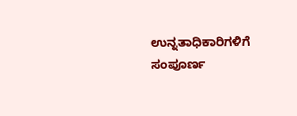ಉನ್ನತಾಧಿಕಾರಿಗಳಿಗೆ ಸಂಪೂರ್ಣ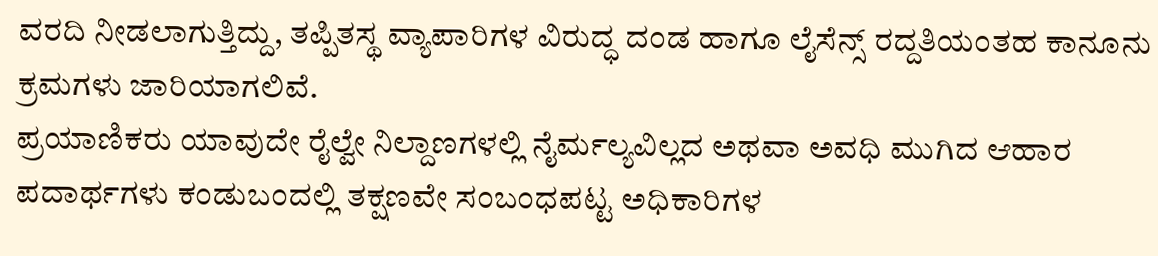ವರದಿ ನೀಡಲಾಗುತ್ತಿದ್ದು, ತಪ್ಪಿತಸ್ಥ ವ್ಯಾಪಾರಿಗಳ ವಿರುದ್ಧ ದಂಡ ಹಾಗೂ ಲೈಸೆನ್ಸ್ ರದ್ದತಿಯಂತಹ ಕಾನೂನು ಕ್ರಮಗಳು ಜಾರಿಯಾಗಲಿವೆ.
ಪ್ರಯಾಣಿಕರು ಯಾವುದೇ ರೈಲ್ವೇ ನಿಲ್ದಾಣಗಳಲ್ಲಿ ನೈರ್ಮಲ್ಯವಿಲ್ಲದ ಅಥವಾ ಅವಧಿ ಮುಗಿದ ಆಹಾರ ಪದಾರ್ಥಗಳು ಕಂಡುಬಂದಲ್ಲಿ ತಕ್ಷಣವೇ ಸಂಬಂಧಪಟ್ಟ ಅಧಿಕಾರಿಗಳ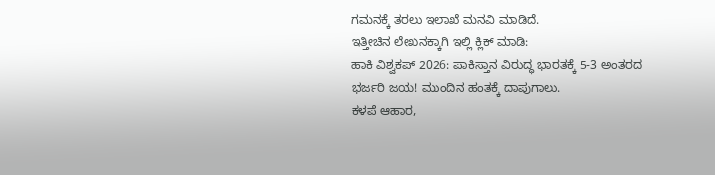ಗಮನಕ್ಕೆ ತರಲು ಇಲಾಖೆ ಮನವಿ ಮಾಡಿದೆ.
ಇತ್ತೀಚಿನ ಲೇಖನಕ್ಕಾಗಿ ಇಲ್ಲಿ ಕ್ಲಿಕ್ ಮಾಡಿ:
ಹಾಕಿ ವಿಶ್ವಕಪ್ 2026: ಪಾಕಿಸ್ತಾನ ವಿರುದ್ಧ ಭಾರತಕ್ಕೆ 5-3 ಅಂತರದ ಭರ್ಜರಿ ಜಯ! ಮುಂದಿನ ಹಂತಕ್ಕೆ ದಾಪುಗಾಲು.
ಕಳಪೆ ಆಹಾರ,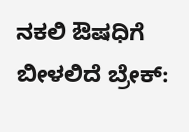ನಕಲಿ ಔಷಧಿಗೆ ಬೀಳಲಿದೆ ಬ್ರೇಕ್: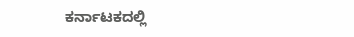ಕರ್ನಾಟಕದಲ್ಲಿ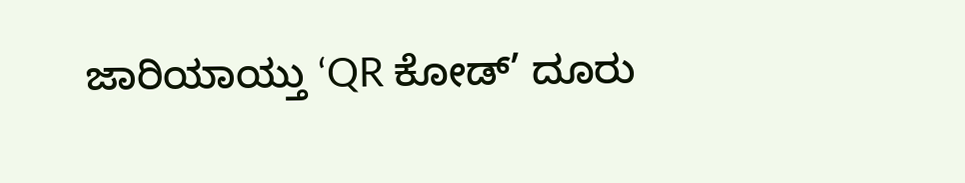ಜಾರಿಯಾಯ್ತು ‘QR ಕೋಡ್’ ದೂರು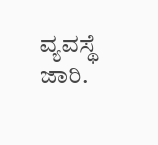ವ್ಯವಸ್ಥೆ ಜಾರಿ.